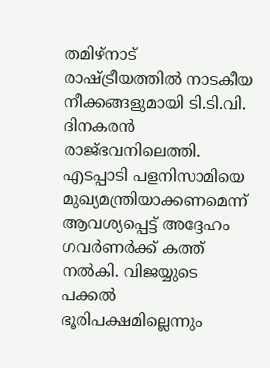തമിഴ്നാട് രാഷ്ട്രീയത്തിൽ നാടകീയ നീക്കങ്ങളുമായി ടി.ടി.വി. ദിനകരൻ രാജ്ഭവനിലെത്തി. എടപ്പാടി പളനിസാമിയെ മുഖ്യമന്ത്രിയാക്കണമെന്ന് ആവശ്യപ്പെട്ട് അദ്ദേഹം ഗവർണർക്ക് കത്ത് നൽകി. വിജയ്യുടെ പക്കൽ ഭൂരിപക്ഷമില്ലെന്നും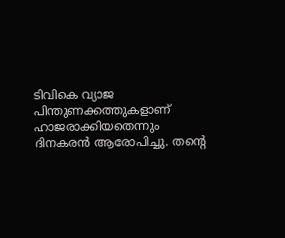ടിവികെ വ്യാജ പിന്തുണക്കത്തുകളാണ് ഹാജരാക്കിയതെന്നും ദിനകരൻ ആരോപിച്ചു. തന്റെ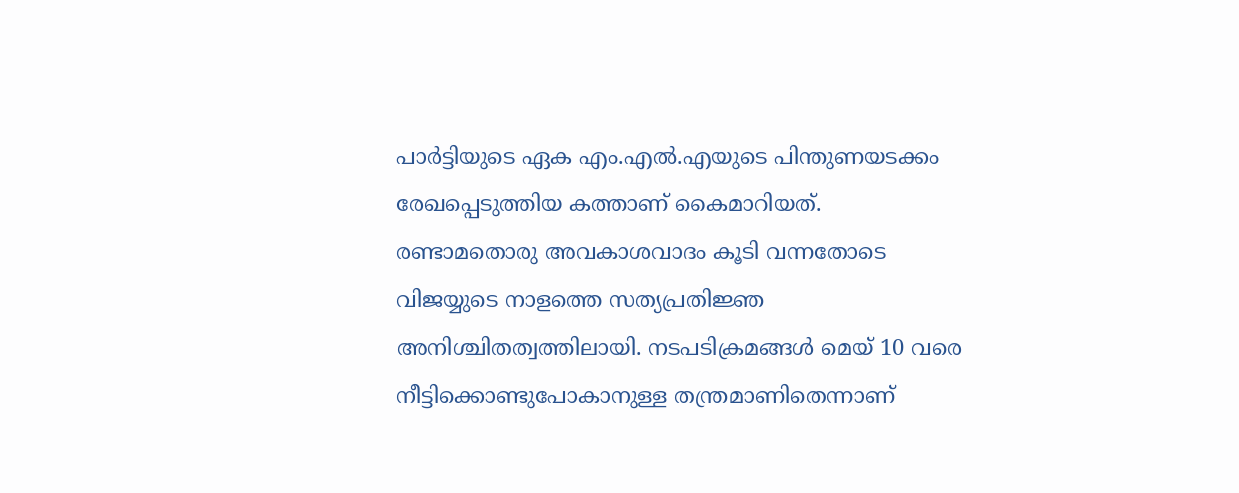പാർട്ടിയുടെ ഏക എം.എൽ.എയുടെ പിന്തുണയടക്കം രേഖപ്പെടുത്തിയ കത്താണ് കൈമാറിയത്.
രണ്ടാമതൊരു അവകാശവാദം കൂടി വന്നതോടെ വിജയ്യുടെ നാളത്തെ സത്യപ്രതിജ്ഞ അനിശ്ചിതത്വത്തിലായി. നടപടിക്രമങ്ങൾ മെയ് 10 വരെ നീട്ടിക്കൊണ്ടുപോകാനുള്ള തന്ത്രമാണിതെന്നാണ്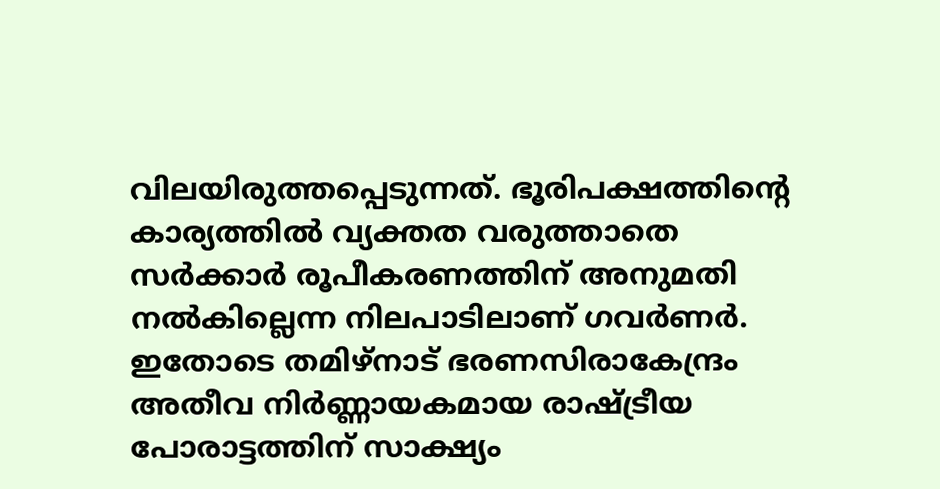വിലയിരുത്തപ്പെടുന്നത്. ഭൂരിപക്ഷത്തിന്റെ കാര്യത്തിൽ വ്യക്തത വരുത്താതെ സർക്കാർ രൂപീകരണത്തിന് അനുമതി നൽകില്ലെന്ന നിലപാടിലാണ് ഗവർണർ. ഇതോടെ തമിഴ്നാട് ഭരണസിരാകേന്ദ്രം അതീവ നിർണ്ണായകമായ രാഷ്ട്രീയ പോരാട്ടത്തിന് സാക്ഷ്യം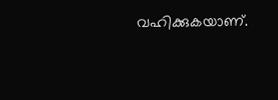വഹിക്കുകയാണ്.